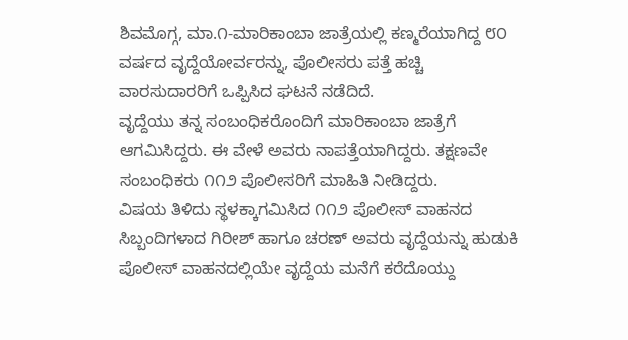ಶಿವಮೊಗ್ಗ, ಮಾ.೧-ಮಾರಿಕಾಂಬಾ ಜಾತ್ರೆಯಲ್ಲಿ ಕಣ್ಮರೆಯಾಗಿದ್ದ ೮೦ ವರ್ಷದ ವೃದ್ದೆಯೋರ್ವರನ್ನು, ಪೊಲೀಸರು ಪತ್ತೆ ಹಚ್ಚಿ ವಾರಸುದಾರರಿಗೆ ಒಪ್ಪಿಸಿದ ಘಟನೆ ನಡೆದಿದೆ.
ವೃದ್ದೆಯು ತನ್ನ ಸಂಬಂಧಿಕರೊಂದಿಗೆ ಮಾರಿಕಾಂಬಾ ಜಾತ್ರೆಗೆ ಆಗಮಿಸಿದ್ದರು. ಈ ವೇಳೆ ಅವರು ನಾಪತ್ತೆಯಾಗಿದ್ದರು. ತಕ್ಷಣವೇ ಸಂಬಂಧಿಕರು ೧೧೨ ಪೊಲೀಸರಿಗೆ ಮಾಹಿತಿ ನೀಡಿದ್ದರು.
ವಿಷಯ ತಿಳಿದು ಸ್ಥಳಕ್ಕಾಗಮಿಸಿದ ೧೧೨ ಪೊಲೀಸ್ ವಾಹನದ ಸಿಬ್ಬಂದಿಗಳಾದ ಗಿರೀಶ್ ಹಾಗೂ ಚರಣ್ ಅವರು ವೃದ್ದೆಯನ್ನು ಹುಡುಕಿ ಪೊಲೀಸ್ ವಾಹನದಲ್ಲಿಯೇ ವೃದ್ದೆಯ ಮನೆಗೆ ಕರೆದೊಯ್ದು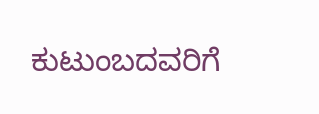ಕುಟುಂಬದವರಿಗೆ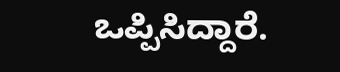ಒಪ್ಪಿಸಿದ್ದಾರೆ.